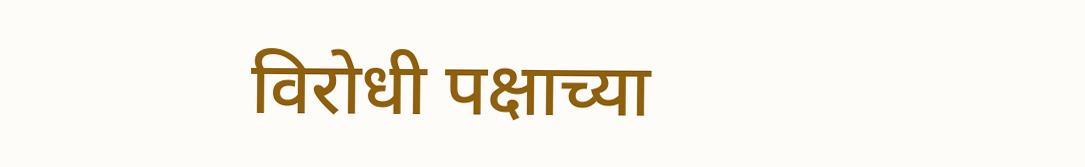विरोधी पक्षाच्या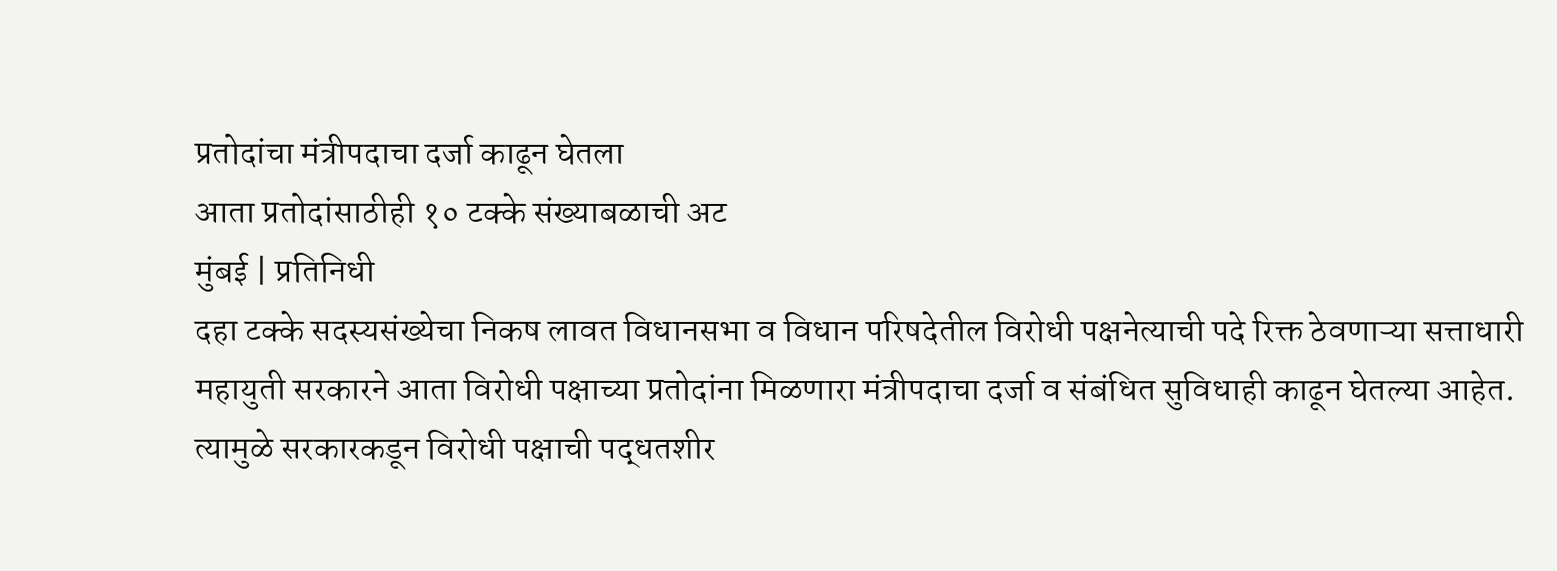प्रतोदांचा मंत्रीपदाचा दर्जा काढून घेतला
आता प्रतोदांसाठीही १० टक्के संख्याबळाची अट
मुंबई | प्रतिनिधी
दहा टक्के सदस्यसंख्येचा निकष लावत विधानसभा व विधान परिषदेतील विरोधी पक्षनेत्याची पदे रिक्त ठेवणाऱ्या सत्ताधारी महायुती सरकारने आता विरोधी पक्षाच्या प्रतोदांना मिळणारा मंत्रीपदाचा दर्जा व संबंधित सुविधाही काढून घेतल्या आहेत. त्यामुळे सरकारकडून विरोधी पक्षाची पद्धतशीर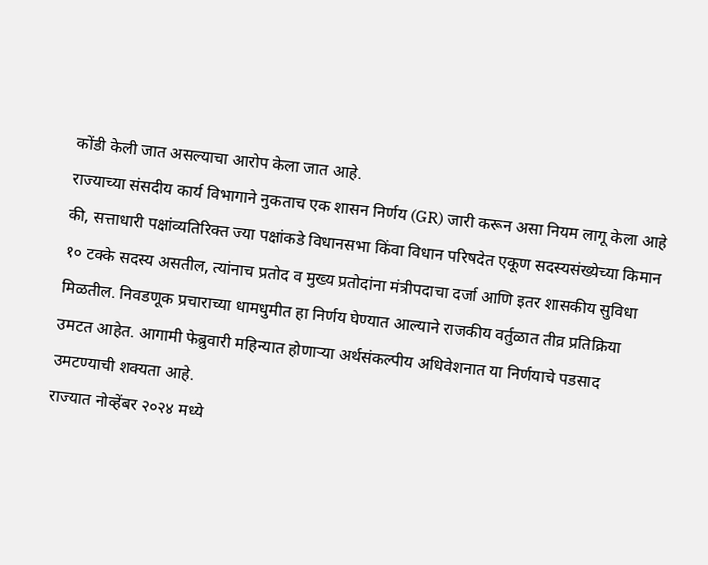कोंडी केली जात असल्याचा आरोप केला जात आहे.
राज्याच्या संसदीय कार्य विभागाने नुकताच एक शासन निर्णय (GR) जारी करून असा नियम लागू केला आहे की, सत्ताधारी पक्षांव्यतिरिक्त ज्या पक्षांकडे विधानसभा किंवा विधान परिषदेत एकूण सदस्यसंख्येच्या किमान १० टक्के सदस्य असतील, त्यांनाच प्रतोद व मुख्य प्रतोदांना मंत्रीपदाचा दर्जा आणि इतर शासकीय सुविधा मिळतील. निवडणूक प्रचाराच्या धामधुमीत हा निर्णय घेण्यात आल्याने राजकीय वर्तुळात तीव्र प्रतिक्रिया उमटत आहेत. आगामी फेब्रुवारी महिन्यात होणाऱ्या अर्थसंकल्पीय अधिवेशनात या निर्णयाचे पडसाद उमटण्याची शक्यता आहे.
राज्यात नोव्हेंबर २०२४ मध्ये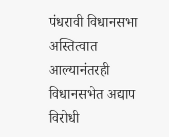पंधरावी विधानसभा अस्तित्वात आल्यानंतरही विधानसभेत अद्याप विरोधी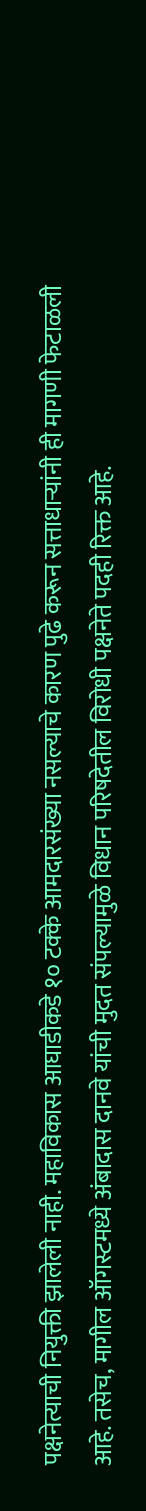पक्षनेत्याची नियुक्ती झालेली नाही. महाविकास आघाडीकडे १० टक्के आमदारसंख्या नसल्याचे कारण पुढे करून सत्ताधाऱ्यांनी ही मागणी फेटाळली आहे. तसेच, मागील ऑगस्टमध्ये अंबादास दानवे यांची मुदत संपल्यामुळे विधान परिषदेतील विरोधी पक्षनेते पदही रिक्त आहे.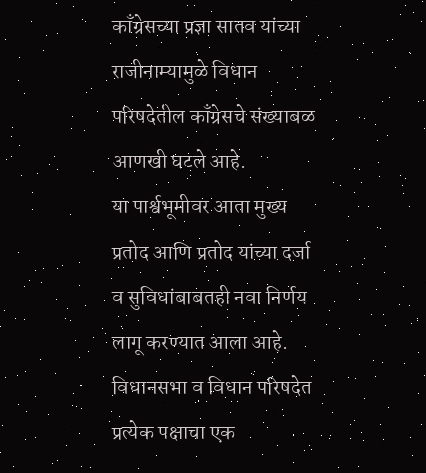काँग्रेसच्या प्रज्ञा सातव यांच्या राजीनाम्यामुळे विधान परिषदेतील काँग्रेसचे संख्याबळ आणखी घटले आहे.
या पार्श्वभूमीवर आता मुख्य प्रतोद आणि प्रतोद यांच्या दर्जा व सुविधांबाबतही नवा निर्णय लागू करण्यात आला आहे. विधानसभा व विधान परिषदेत प्रत्येक पक्षाचा एक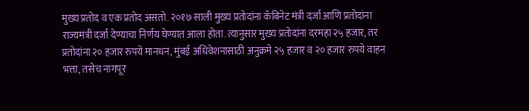मुख्य प्रतोद व एक प्रतोद असतो. २०१७ साली मुख्य प्रतोदांना कॅबिनेट मंत्री दर्जा आणि प्रतोदांना राज्यमंत्री दर्जा देण्याचा निर्णय घेण्यात आला होता. त्यानुसार मुख्य प्रतोदांना दरमहा २५ हजार, तर प्रतोदांना २० हजार रुपये मानधन, मुंबई अधिवेशनासाठी अनुक्रमे २५ हजार व २० हजार रुपये वाहन भत्ता, तसेच नागपूर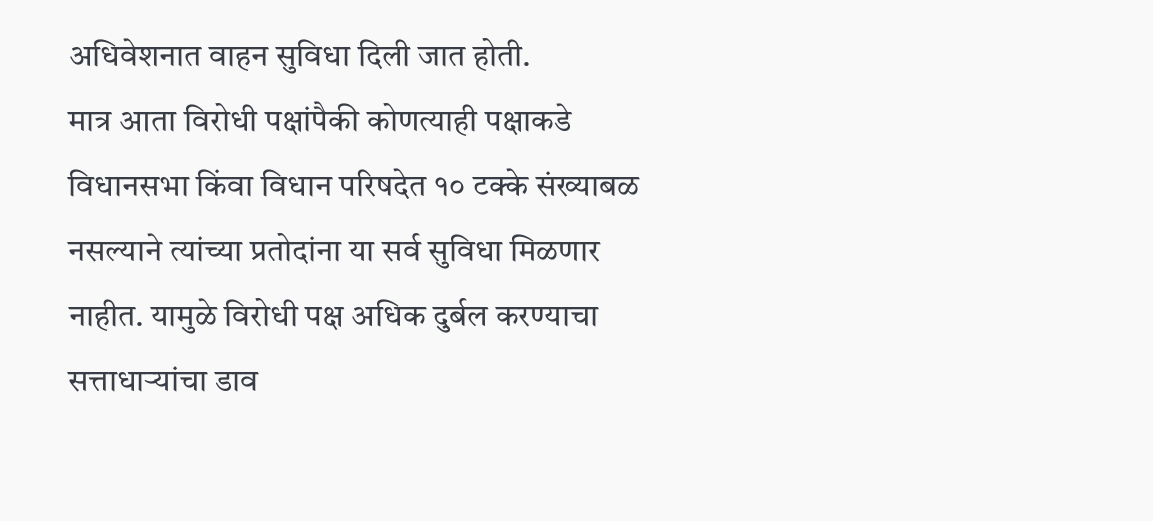अधिवेशनात वाहन सुविधा दिली जात होती.
मात्र आता विरोधी पक्षांपैकी कोणत्याही पक्षाकडे विधानसभा किंवा विधान परिषदेत १० टक्के संख्याबळ नसल्याने त्यांच्या प्रतोदांना या सर्व सुविधा मिळणार नाहीत. यामुळे विरोधी पक्ष अधिक दुर्बल करण्याचा सत्ताधाऱ्यांचा डाव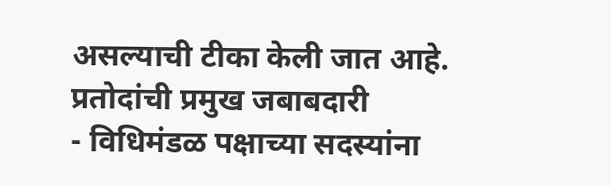असल्याची टीका केली जात आहे.
प्रतोदांची प्रमुख जबाबदारी
- विधिमंडळ पक्षाच्या सदस्यांना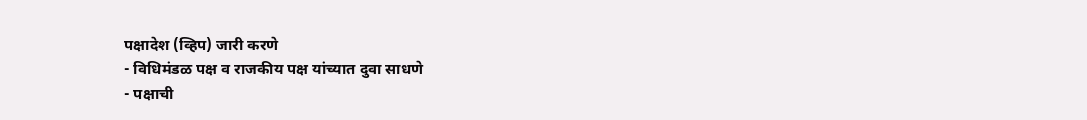पक्षादेश (व्हिप) जारी करणे
- विधिमंडळ पक्ष व राजकीय पक्ष यांच्यात दुवा साधणे
- पक्षाची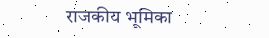राजकीय भूमिका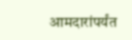आमदारांपर्यंत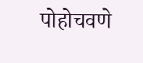पोहोचवणे